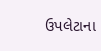ઉપલેટાના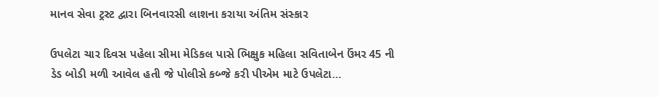માનવ સેવા ટ્રસ્ટ દ્વારા બિનવારસી લાશના કરાયા અંતિમ સંસ્કાર

ઉપલેટા ચાર દિવસ પહેલા સીમા મેડિકલ પાસે ભિક્ષુક મહિલા સવિતાબેન ઉંમર 45 ની ડેડ બોડી મળી આવેલ હતી જે પોલીસે કબ્જે કરી પીએમ માટે ઉપલેટા…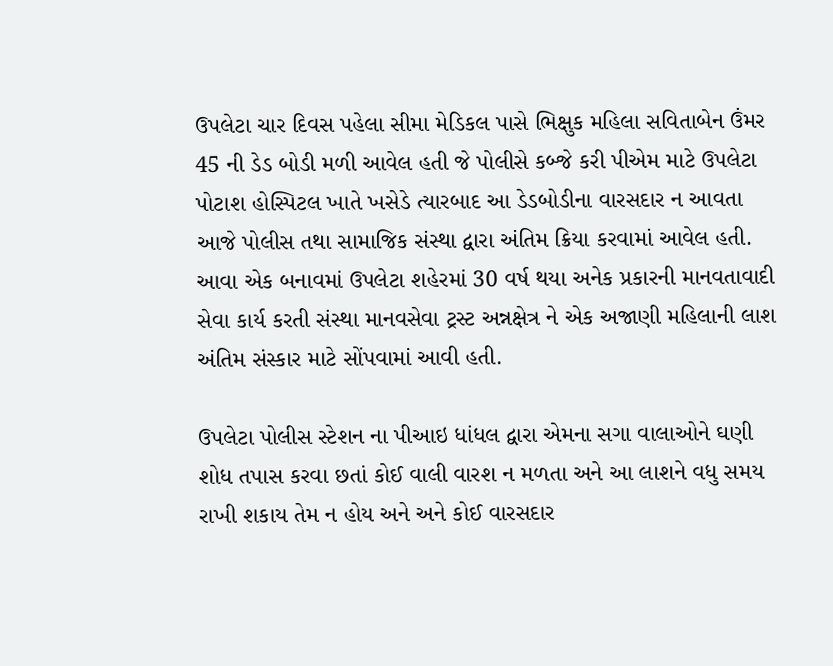ઉપલેટા ચાર દિવસ પહેલા સીમા મેડિકલ પાસે ભિક્ષુક મહિલા સવિતાબેન ઉંમર 45 ની ડેડ બોડી મળી આવેલ હતી જે પોલીસે કબ્જે કરી પીએમ માટે ઉપલેટા પોટાશ હોસ્પિટલ ખાતે ખસેડે ત્યારબાદ આ ડેડબોડીના વારસદાર ન આવતા આજે પોલીસ તથા સામાજિક સંસ્થા દ્વારા અંતિમ ક્રિયા કરવામાં આવેલ હતી. આવા એક બનાવમાં ઉપલેટા શહેરમાં 30 વર્ષ થયા અનેક પ્રકારની માનવતાવાદી સેવા કાર્ય કરતી સંસ્થા માનવસેવા ટ્રસ્ટ અન્નક્ષેત્ર ને એક અજાણી મહિલાની લાશ અંતિમ સંસ્કાર માટે સોંપવામાં આવી હતી.

ઉપલેટા પોલીસ સ્ટેશન ના પીઆઇ ધાંધલ દ્વારા એમના સગા વાલાઓને ઘણી શોધ તપાસ કરવા છતાં કોઈ વાલી વારશ ન મળતા અને આ લાશને વધુ સમય રાખી શકાય તેમ ન હોય અને અને કોઈ વારસદાર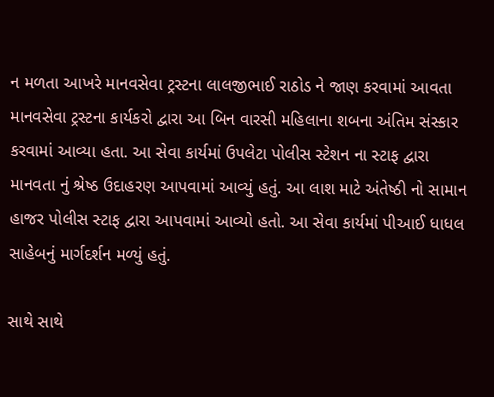ન મળતા આખરે માનવસેવા ટ્રસ્ટના લાલજીભાઈ રાઠોડ ને જાણ કરવામાં આવતા માનવસેવા ટ્રસ્ટના કાર્યકરો દ્વારા આ બિન વારસી મહિલાના શબના અંતિમ સંસ્કાર કરવામાં આવ્યા હતા. આ સેવા કાર્યમાં ઉપલેટા પોલીસ સ્ટેશન ના સ્ટાફ દ્વારા માનવતા નું શ્રેષ્ઠ ઉદાહરણ આપવામાં આવ્યું હતું. આ લાશ માટે અંતેષ્ઠી નો સામાન હાજર પોલીસ સ્ટાફ દ્વારા આપવામાં આવ્યો હતો. આ સેવા કાર્યમાં પીઆઈ ધાધલ સાહેબનું માર્ગદર્શન મળ્યું હતું.

સાથે સાથે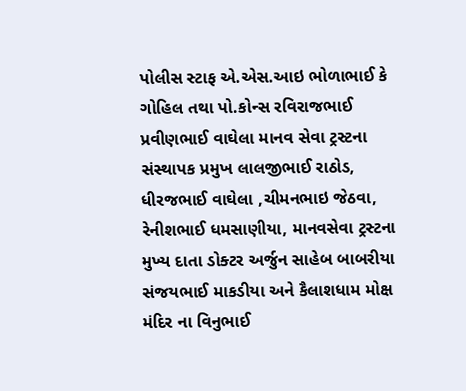પોલીસ સ્ટાફ એ.એસ.આઇ ભોળાભાઈ કે ગોહિલ તથા પો.કોન્સ રવિરાજભાઈ પ્રવીણભાઈ વાઘેલા માનવ સેવા ટ્રસ્ટના સંસ્થાપક પ્રમુખ લાલજીભાઈ રાઠોડ, ધીરજભાઈ વાઘેલા ,ચીમનભાઇ જેઠવા, રેનીશભાઈ ધમસાણીયા, માનવસેવા ટ્રસ્ટના મુખ્ય દાતા ડોક્ટર અર્જુન સાહેબ બાબરીયા સંજયભાઈ માકડીયા અને કૈલાશધામ મોક્ષ મંદિર ના વિનુભાઈ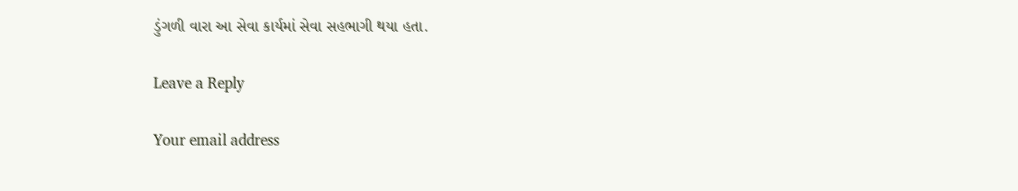ડુંગળી વારા આ સેવા કાર્યમાં સેવા સહભાગી થયા હતા.

Leave a Reply

Your email address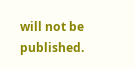will not be published.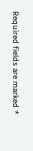Required fields are marked *